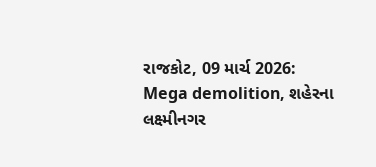રાજકોટ, 09 માર્ચ 2026: Mega demolition, શહેરના લક્ષ્મીનગર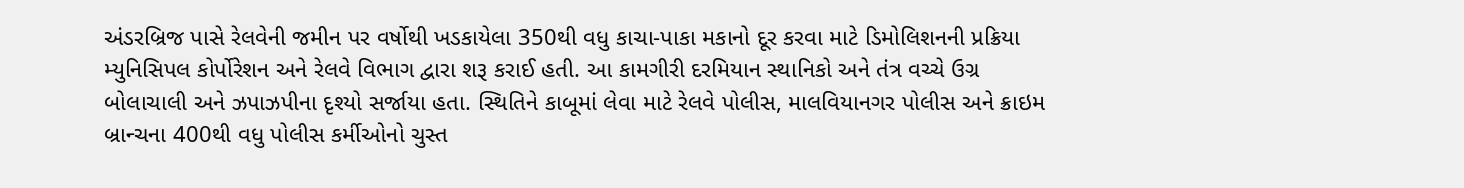અંડરબ્રિજ પાસે રેલવેની જમીન પર વર્ષોથી ખડકાયેલા 350થી વધુ કાચા-પાકા મકાનો દૂર કરવા માટે ડિમોલિશનની પ્રક્રિયા મ્યુનિસિપલ કોર્પોરેશન અને રેલવે વિભાગ દ્વારા શરૂ કરાઈ હતી. આ કામગીરી દરમિયાન સ્થાનિકો અને તંત્ર વચ્ચે ઉગ્ર બોલાચાલી અને ઝપાઝપીના દૃશ્યો સર્જાયા હતા. સ્થિતિને કાબૂમાં લેવા માટે રેલવે પોલીસ, માલવિયાનગર પોલીસ અને ક્રાઇમ બ્રાન્ચના 400થી વધુ પોલીસ કર્મીઓનો ચુસ્ત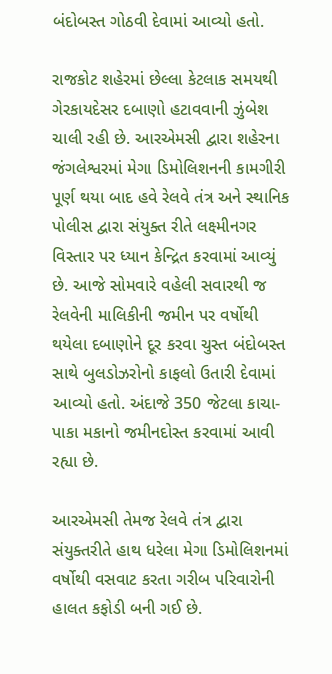બંદોબસ્ત ગોઠવી દેવામાં આવ્યો હતો.

રાજકોટ શહેરમાં છેલ્લા કેટલાક સમયથી ગેરકાયદેસર દબાણો હટાવવાની ઝુંબેશ ચાલી રહી છે. આરએમસી દ્વારા શહેરના જંગલેશ્વરમાં મેગા ડિમોલિશનની કામગીરી પૂર્ણ થયા બાદ હવે રેલવે તંત્ર અને સ્થાનિક પોલીસ દ્વારા સંયુક્ત રીતે લક્ષ્મીનગર વિસ્તાર પર ધ્યાન કેન્દ્રિત કરવામાં આવ્યું છે. આજે સોમવારે વહેલી સવારથી જ રેલવેની માલિકીની જમીન પર વર્ષોથી થયેલા દબાણોને દૂર કરવા ચુસ્ત બંદોબસ્ત સાથે બુલડોઝરોનો કાફલો ઉતારી દેવામાં આવ્યો હતો. અંદાજે 350 જેટલા કાચા-પાકા મકાનો જમીનદોસ્ત કરવામાં આવી રહ્યા છે.

આરએમસી તેમજ રેલવે તંત્ર દ્વારા સંયુક્તરીતે હાથ ધરેલા મેગા ડિમોલિશનમાં વર્ષોથી વસવાટ કરતા ગરીબ પરિવારોની હાલત કફોડી બની ગઈ છે.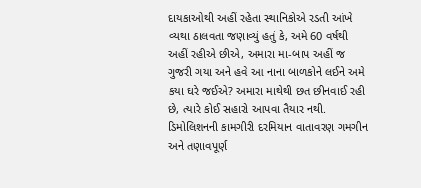દાયકાઓથી અહીં રહેતા સ્થાનિકોએ રડતી આંખે વ્યથા ઠાલવતા જણાવ્યું હતું કે, અમે 60 વર્ષથી અહીં રહીએ છીએ, અમારા મા-બાપ અહીં જ ગુજરી ગયા અને હવે આ નાના બાળકોને લઈને અમે કયા ઘરે જઈએ? અમારા માથેથી છત છીનવાઈ રહી છે, ત્યારે કોઈ સહારો આપવા તૈયાર નથી. ડિમોલિશનની કામગીરી દરમિયાન વાતાવરણ ગમગીન અને તણાવપૂર્ણ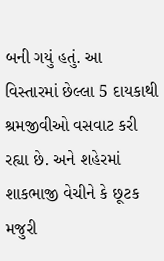બની ગયું હતું. આ વિસ્તારમાં છેલ્લા 5 દાયકાથી શ્રમજીવીઓ વસવાટ કરી રહ્યા છે. અને શહેરમાં શાકભાજી વેચીને કે છૂટક મજુરી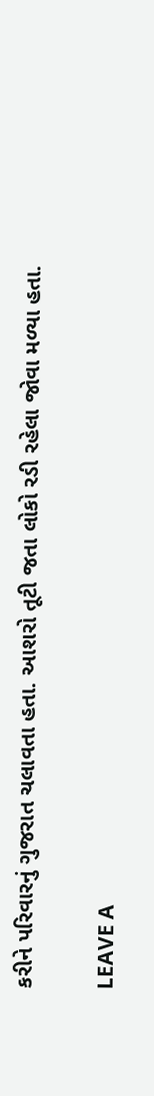કરીને પરિવારનું ગુજરાત ચલાવતા હતા. આશરો તૂટી જતા લોકો રડી રહેલા જોવા મળ્યા હતા.

LEAVE A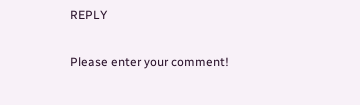REPLY

Please enter your comment!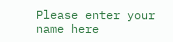Please enter your name here